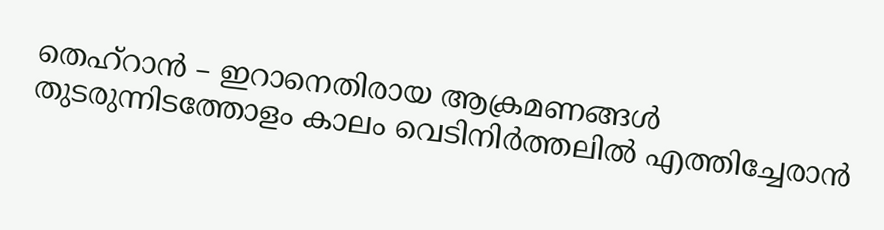തെഹ്റാൻ – ഇറാനെതിരായ ആക്രമണങ്ങൾ തുടരുന്നിടത്തോളം കാലം വെടിനിർത്തലിൽ എത്തിച്ചേരാൻ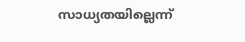സാധ്യതയില്ലെന്ന്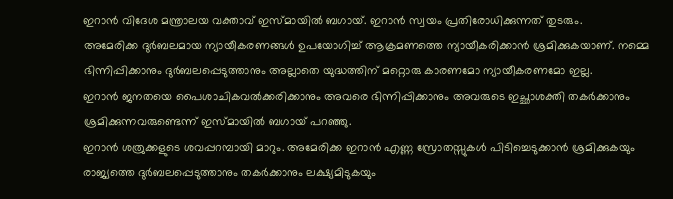ഇറാൻ വിദേശ മന്ത്രാലയ വക്താവ് ഇസ്മായിൽ ബഗായ്. ഇറാൻ സ്വയം പ്രതിരോധിക്കുന്നത് തുടരും.
അമേരിക്ക ദുർബലമായ ന്യായീകരണങ്ങൾ ഉപയോഗിച്ച് ആക്രമണത്തെ ന്യായീകരിക്കാൻ ശ്രമിക്കുകയാണ്. നമ്മെ ഭിന്നിപ്പിക്കാനും ദുർബലപ്പെടുത്താനും അല്ലാതെ യുദ്ധത്തിന് മറ്റൊരു കാരണമോ ന്യായീകരണമോ ഇല്ല.
ഇറാൻ ജനതയെ പൈശാചികവൽക്കരിക്കാനും അവരെ ഭിന്നിപ്പിക്കാനും അവരുടെ ഇച്ഛാശക്തി തകർക്കാനും ശ്രമിക്കുന്നവരുണ്ടെന്ന് ഇസ്മായിൽ ബഗായ് പറഞ്ഞു.
ഇറാൻ ശത്രുക്കളുടെ ശവപ്പറമ്പായി മാറും. അമേരിക്ക ഇറാൻ എണ്ണ സ്രോതസ്സുകൾ പിടിച്ചെടുക്കാൻ ശ്രമിക്കുകയും രാജ്യത്തെ ദുർബലപ്പെടുത്താനും തകർക്കാനും ലക്ഷ്യമിടുകയും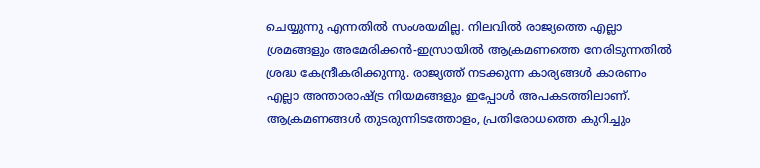ചെയ്യുന്നു എന്നതിൽ സംശയമില്ല. നിലവിൽ രാജ്യത്തെ എല്ലാ ശ്രമങ്ങളും അമേരിക്കൻ-ഇസ്രായിൽ ആക്രമണത്തെ നേരിടുന്നതിൽ ശ്രദ്ധ കേന്ദ്രീകരിക്കുന്നു. രാജ്യത്ത് നടക്കുന്ന കാര്യങ്ങൾ കാരണം എല്ലാ അന്താരാഷ്ട്ര നിയമങ്ങളും ഇപ്പോൾ അപകടത്തിലാണ്. ആക്രമണങ്ങൾ തുടരുന്നിടത്തോളം, പ്രതിരോധത്തെ കുറിച്ചും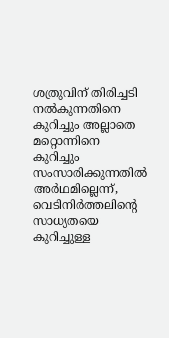ശത്രുവിന് തിരിച്ചടി നൽകുന്നതിനെ കുറിച്ചും അല്ലാതെ മറ്റൊന്നിനെ കുറിച്ചും സംസാരിക്കുന്നതിൽ അർഥമില്ലെന്ന്, വെടിനിർത്തലിന്റെ സാധ്യതയെ കുറിച്ചുള്ള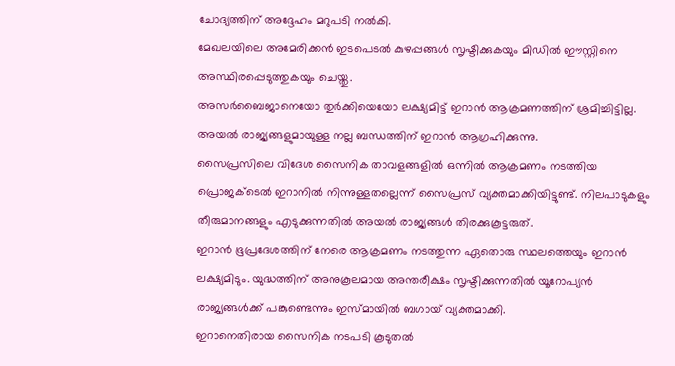ചോദ്യത്തിന് അദ്ദേഹം മറുപടി നൽകി.
മേഖലയിലെ അമേരിക്കൻ ഇടപെടൽ കുഴപ്പങ്ങൾ സൃഷ്ടിക്കുകയും മിഡിൽ ഈസ്റ്റിനെ അസ്ഥിരപ്പെടുത്തുകയും ചെയ്തു.
അസർബൈജാനെയോ തുർക്കിയെയോ ലക്ഷ്യമിട്ട് ഇറാൻ ആക്രമണത്തിന് ശ്രമിച്ചിട്ടില്ല. അയൽ രാജ്യങ്ങളുമായുള്ള നല്ല ബന്ധത്തിന് ഇറാൻ ആഗ്രഹിക്കുന്നു.
സൈപ്രസിലെ വിദേശ സൈനിക താവളങ്ങളിൽ ഒന്നിൽ ആക്രമണം നടത്തിയ പ്രൊജക്ടെൽ ഇറാനിൽ നിന്നുള്ളതല്ലെന്ന് സൈപ്രസ് വ്യക്തമാക്കിയിട്ടുണ്ട്. നിലപാടുകളും തീരുമാനങ്ങളും എടുക്കുന്നതിൽ അയൽ രാജ്യങ്ങൾ തിരക്കുകൂട്ടരുത്.
ഇറാൻ ഭൂപ്രദേശത്തിന് നേരെ ആക്രമണം നടത്തുന്ന ഏതൊരു സ്ഥലത്തെയും ഇറാൻ ലക്ഷ്യമിടും. യുദ്ധത്തിന് അനുകൂലമായ അന്തരീക്ഷം സൃഷ്ടിക്കുന്നതിൽ യൂറോപ്യൻ രാജ്യങ്ങൾക്ക് പങ്കുണ്ടെന്നും ഇസ്മായിൽ ബഗായ് വ്യക്തമാക്കി.
ഇറാനെതിരായ സൈനിക നടപടി കൂടുതൽ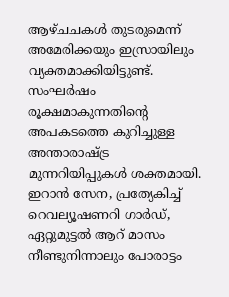ആഴ്ചചകൾ തുടരുമെന്ന് അമേരിക്കയും ഇസ്രായിലും വ്യക്തമാക്കിയിട്ടുണ്ട്. സംഘർഷം രൂക്ഷമാകുന്നതിൻ്റെ അപകടത്തെ കുറിച്ചുള്ള അന്താരാഷ്ട്ര മുന്നറിയിപ്പുകൾ ശക്തമായി. ഇറാൻ സേന, പ്രത്യേകിച്ച് റെവല്യൂഷണറി ഗാർഡ്, ഏറ്റുമുട്ടൽ ആറ് മാസം നീണ്ടുനിന്നാലും പോരാട്ടം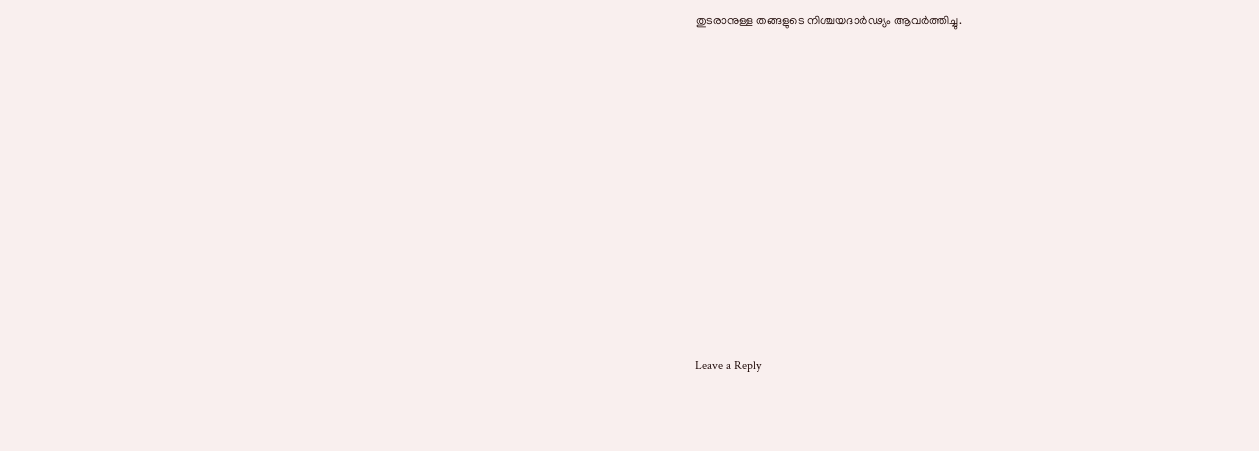തുടരാനുള്ള തങ്ങളുടെ നിശ്ചയദാർഢ്യം ആവർത്തിച്ചു.


















Leave a Reply